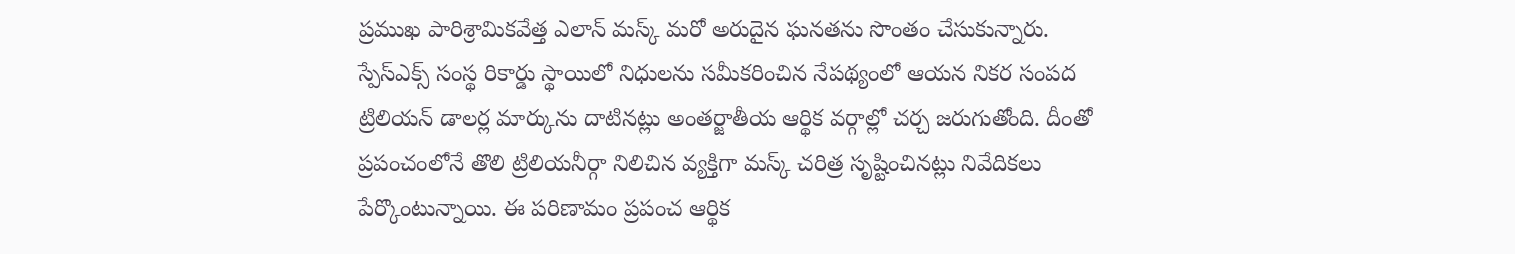ప్రముఖ పారిశ్రామికవేత్త ఎలాన్ మస్క్ మరో అరుదైన ఘనతను సొంతం చేసుకున్నారు. స్పేస్ఎక్స్ సంస్థ రికార్డు స్థాయిలో నిధులను సమీకరించిన నేపథ్యంలో ఆయన నికర సంపద ట్రిలియన్ డాలర్ల మార్కును దాటినట్లు అంతర్జాతీయ ఆర్థిక వర్గాల్లో చర్చ జరుగుతోంది. దీంతో ప్రపంచంలోనే తొలి ట్రిలియనీర్గా నిలిచిన వ్యక్తిగా మస్క్ చరిత్ర సృష్టించినట్లు నివేదికలు పేర్కొంటున్నాయి. ఈ పరిణామం ప్రపంచ ఆర్థిక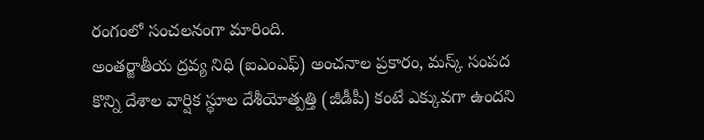రంగంలో సంచలనంగా మారింది.
అంతర్జాతీయ ద్రవ్య నిధి (ఐఎంఎఫ్) అంచనాల ప్రకారం, మస్క్ సంపద కొన్ని దేశాల వార్షిక స్థూల దేశీయోత్పత్తి (జీడీపీ) కంటే ఎక్కువగా ఉందని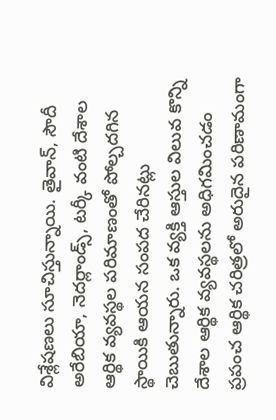విశ్లేషణలు సూచిస్తున్నాయి. తైవాన్, సౌదీ అరేబియా, నెదర్లాండ్స్, టర్కీ వంటి దేశాల ఆర్థిక వ్యవస్థల పరిమాణంతో పోల్చదగిన స్థాయికి ఆయన సంపద చేరినట్లు చెబుతున్నారు. ఒక వ్యక్తి ఆస్తుల విలువ కొన్ని దేశాల ఆర్థిక వ్యవస్థలను అధిగమించడం ప్రపంచ ఆర్థిక చరిత్రలో అరుదైన పరిణామంగా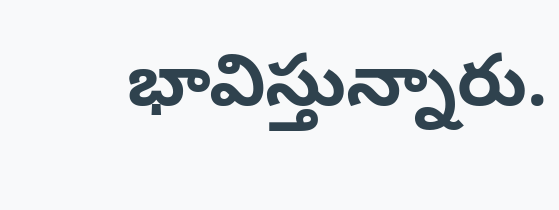భావిస్తున్నారు.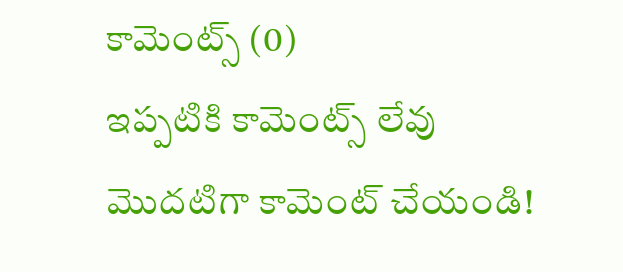కామెంట్స్ (0)
ఇప్పటికి కామెంట్స్ లేవు
మొదటిగా కామెంట్ చేయండి!